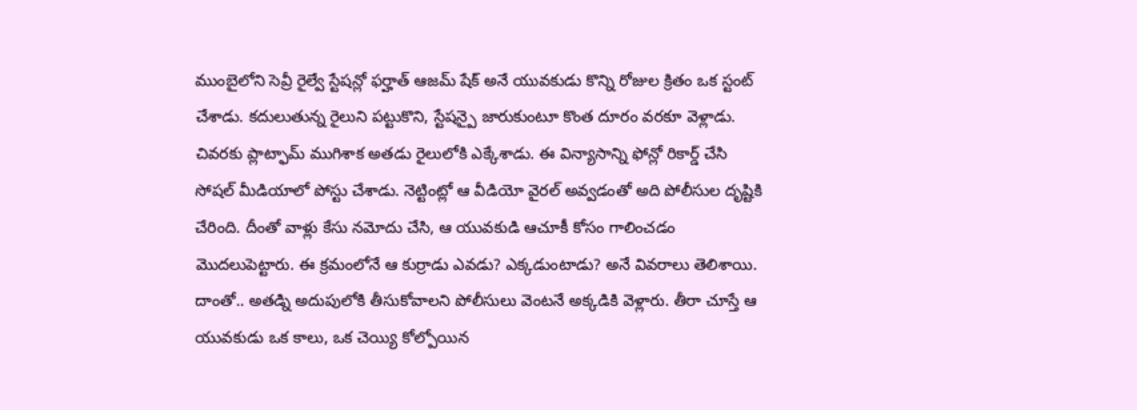ముంబైలోని సెవ్రీ రైల్వే స్టేషన్లో ఫర్హాత్ ఆజమ్ షేక్ అనే యువకుడు కొన్ని రోజుల క్రితం ఒక స్టంట్ చేశాడు. కదులుతున్న రైలుని పట్టుకొని, స్టేషన్పై జారుకుంటూ కొంత దూరం వరకూ వెళ్లాడు. చివరకు ప్లాట్ఫామ్ ముగిశాక అతడు రైలులోకి ఎక్కేశాడు. ఈ విన్యాసాన్ని ఫోన్లో రికార్డ్ చేసి సోషల్ మీడియాలో పోస్టు చేశాడు. నెట్టింట్లో ఆ వీడియో వైరల్ అవ్వడంతో అది పోలీసుల దృష్టికి చేరింది. దీంతో వాళ్లు కేసు నమోదు చేసి, ఆ యువకుడి ఆచూకీ కోసం గాలించడం మొదలుపెట్టారు. ఈ క్రమంలోనే ఆ కుర్రాడు ఎవడు? ఎక్కడుంటాడు? అనే వివరాలు తెలిశాయి. దాంతో.. అతడ్ని అదుపులోకి తీసుకోవాలని పోలీసులు వెంటనే అక్కడికి వెళ్లారు. తీరా చూస్తే ఆ యువకుడు ఒక కాలు, ఒక చెయ్యి కోల్పోయిన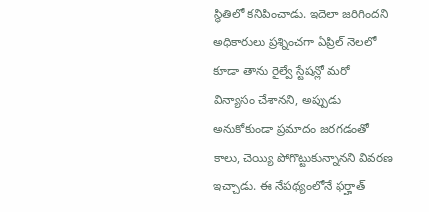స్థితిలో కనిపించాడు. ఇదెలా జరిగిందని అధికారులు ప్రశ్నించగా ఏప్రిల్ నెలలో కూడా తాను రైల్వే స్టేషన్లో మరో విన్యాసం చేశానని, అప్పుడు అనుకోకుండా ప్రమాదం జరగడంతో కాలు, చెయ్యి పోగొట్టుకున్నానని వివరణ ఇచ్చాడు. ఈ నేపథ్యంలోనే ఫర్హాత్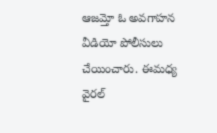ఆజమ్తో ఓ అవగాహన వీడియో పోలీసులు చేయించారు. ఈమధ్య వైరల్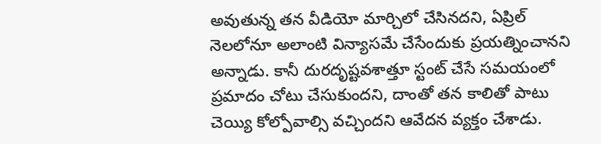అవుతున్న తన వీడియో మార్చిలో చేసినదని, ఏప్రిల్ నెలలోనూ అలాంటి విన్యాసమే చేసేందుకు ప్రయత్నించానని అన్నాడు. కానీ దురదృష్టవశాత్తూ స్టంట్ చేసే సమయంలో ప్రమాదం చోటు చేసుకుందని, దాంతో తన కాలితో పాటు చెయ్యి కోల్పోవాల్సి వచ్చిందని ఆవేదన వ్యక్తం చేశాడు.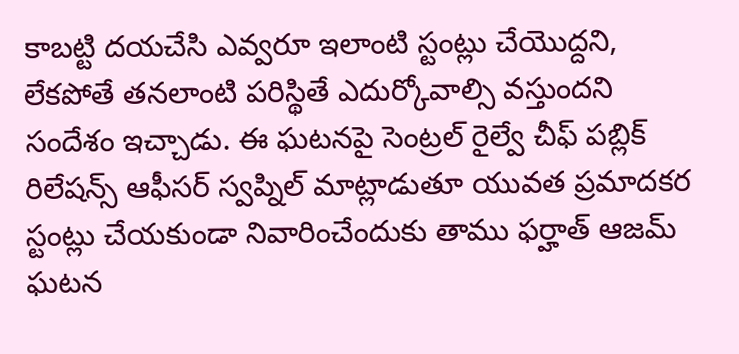కాబట్టి దయచేసి ఎవ్వరూ ఇలాంటి స్టంట్లు చేయొద్దని, లేకపోతే తనలాంటి పరిస్థితే ఎదుర్కోవాల్సి వస్తుందని సందేశం ఇచ్చాడు. ఈ ఘటనపై సెంట్రల్ రైల్వే చీఫ్ పబ్లిక్ రిలేషన్స్ ఆఫీసర్ స్వప్నిల్ మాట్లాడుతూ యువత ప్రమాదకర స్టంట్లు చేయకుండా నివారించేందుకు తాము ఫర్హాత్ ఆజమ్ ఘటన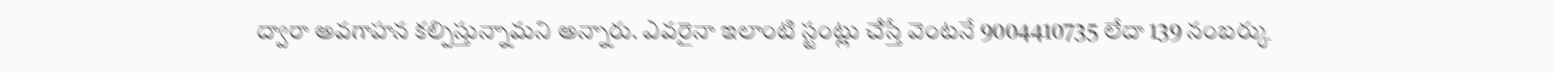ద్వారా అవగాహన కల్పిస్తున్నామని అన్నారు. ఎవరైనా ఇలాంటి స్టంట్లు చేస్తే వెంటనే 9004410735 లేదా 139 నంబర్కు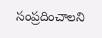సంప్రదించాలని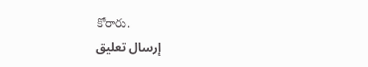కోరారు.
إرسال تعليق